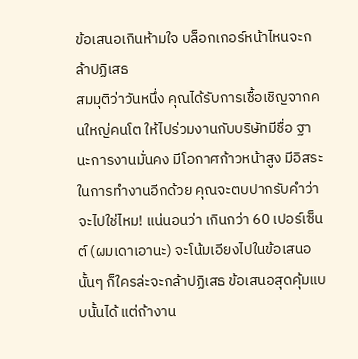ข้อเสนอเกินห้ามใจ บล็อกเกอร์หน้าไหนจะกล้าปฏิเสธ
สมมุติว่าวันหนึ่ง คุณได้รับการเชื้อเชิญจากคนใหญ่คนโต ให้ไปร่วมงานกับบริษัทมีชื่อ ฐานะการงานมั่นคง มีโอกาศก้าวหน้าสูง มีอิสระในการทำงานอีกด้วย คุณจะตบปากรับคำว่าจะไปใช่ไหม! แน่นอนว่า เกินกว่า 60 เปอร์เซ็นต์ (ผมเดาเอานะ) จะโน้มเอียงไปในข้อเสนอนั้นๆ ก็ใครล่ะจะกล้าปฏิเสธ ข้อเสนอสุดคุ้มแบบนั้นได้ แต่ถ้างาน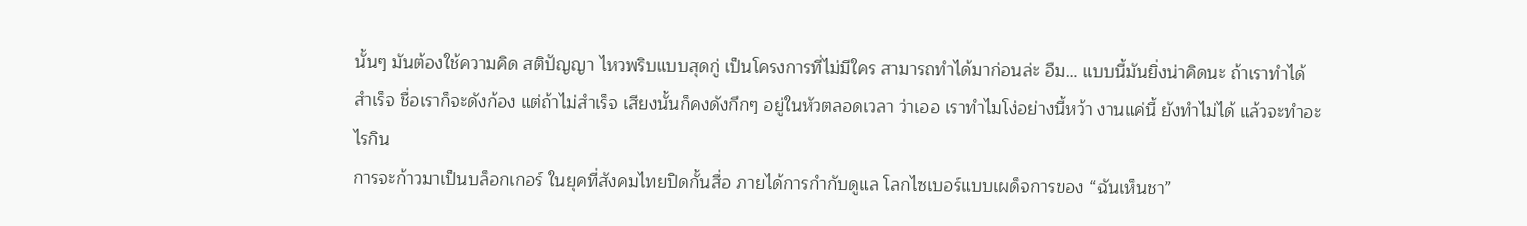นั้นๆ มันต้องใช้ความคิด สติปัญญา ไหวพริบแบบสุดกู่ เป็นโครงการที่ไม่มีใคร สามารถทำได้มาก่อนล่ะ อืม… แบบนี้มันยิ่งน่าคิดนะ ถ้าเราทำได้สำเร็จ ชื่อเราก็จะดังก้อง แต่ถ้าไม่สำเร็จ เสียงนั้นก็คงดังกึกๆ อยู่ในหัวตลอดเวลา ว่าเออ เราทำไมโง่อย่างนี้หว้า งานแค่นี้ ยังทำไม่ได้ แล้วจะทำอะไรกิน
การจะก้าวมาเป็นบล็อกเกอร์ ในยุคที่สังคมไทยปิดกั้นสื่อ ภายได้การกำกับดูแล โลกไซเบอร์แบบเผด็จการของ “ฉันเห็นชา”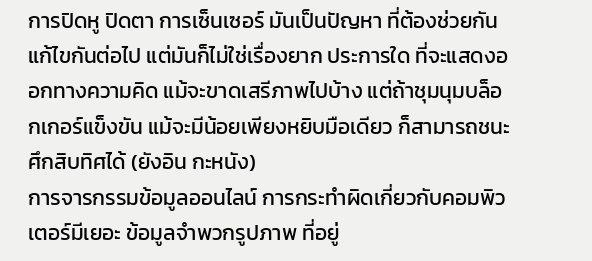การปิดหู ปิดตา การเซ็นเซอร์ มันเป็นปัญหา ที่ต้องช่วยกัน แก้ไขกันต่อไป แต่มันก็ไม่ใช่เรื่องยาก ประการใด ที่จะแสดงออกทางความคิด แม้จะขาดเสรีภาพไปบ้าง แต่ถ้าชุมนุมบล็อกเกอร์แข็งขัน แม้จะมีน้อยเพียงหยิบมือเดียว ก็สามารถชนะศึกสิบทิศได้ (ยังอิน กะหนัง)
การจารกรรมข้อมูลออนไลน์ การกระทำผิดเกี่ยวกับคอมพิวเตอร์มีเยอะ ข้อมูลจำพวกรูปภาพ ที่อยู่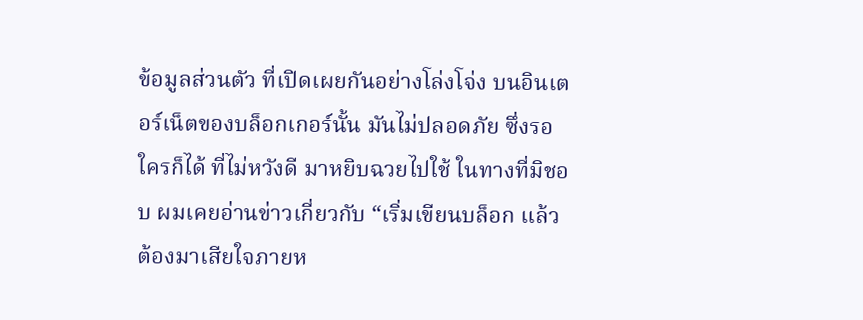ข้อมูลส่วนตัว ที่เปิดเผยกันอย่างโล่งโจ่ง บนอินเตอร์เน็ตของบล็อกเกอร์นั้น มันไม่ปลอดภัย ซึ่งรอใครก็ได้ ที่ไม่หวังดี มาหยิบฉวยไปใช้ ในทางที่มิชอบ ผมเคยอ่านข่าวเกี่ยวกับ “เริ่มเขียนบล็อก แล้วต้องมาเสียใจภายห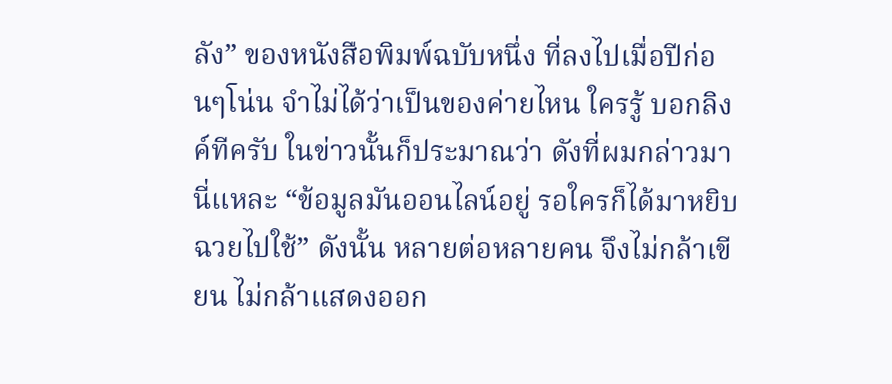ลัง” ของหนังสือพิมพ์ฉบับหนึ่ง ที่ลงไปเมื่อปีก่อนๆโน่น จำไม่ได้ว่าเป็นของค่ายไหน ใครรู้ บอกลิงค์ทีครับ ในข่าวนั้นก็ประมาณว่า ดังที่ผมกล่าวมานี่แหละ “ข้อมูลมันออนไลน์อยู่ รอใครก็ได้มาหยิบฉวยไปใช้” ดังนั้น หลายต่อหลายคน จึงไม่กล้าเขียน ไม่กล้าแสดงออก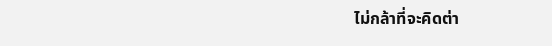ไม่กล้าที่จะคิดต่า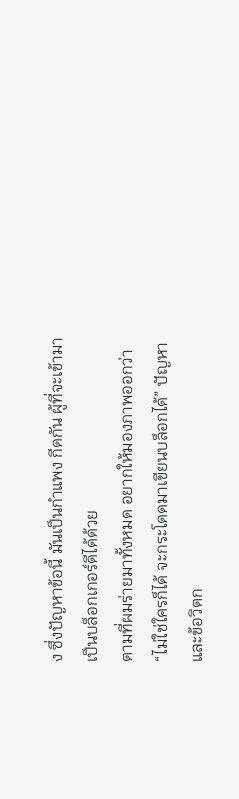ง ซึ่งปัญหาข้อนี้ มันเป็นกำแพง กีดกัน ผู้ที่จะเข้ามาเป็นบล็อกเกอร์ดีได้ด้วย
ตามที่ผมร่ายมาทั้งหมด อยากให้มองภาพออกว่า “ไม่ใช่ใครก็ได้ จะกระโดดมาเขียนบล็อกได้” ปัญหา และข้อวิตก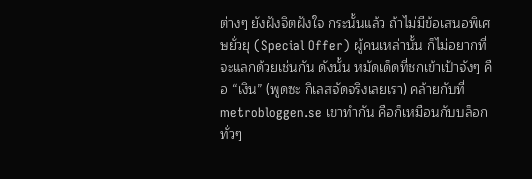ต่างๆ ยังฝังจิตฝังใจ กระนั้นแล้ว ถ้าไม่มีข้อเสนอพิเศษยั่วยุ (Special Offer) ผู้คนเหล่านั้น ก็ไม่อยากที่จะแลกด้วยเช่นกัน ดังนั้น หมัดเด็ดที่ชกเข้าเป้าจังๆ คือ “เงิน” (พูดซะ กิเลสจัดจริงเลยเรา) คล้ายกับที่ metrobloggen.se เขาทำกัน คือก็เหมือนกับบล็อกทั่วๆ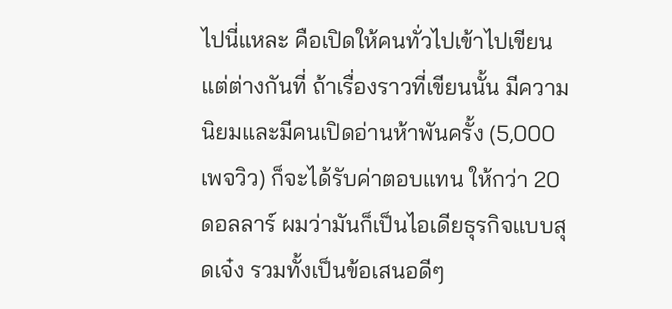ไปนี่แหละ คือเปิดให้คนทั่วไปเข้าไปเขียน แต่ต่างกันที่ ถ้าเรื่องราวที่เขียนนั้น มีความนิยมและมีคนเปิดอ่านห้าพันครั้ง (5,000 เพจวิว) ก็จะได้รับค่าตอบแทน ให้กว่า 20 ดอลลาร์ ผมว่ามันก็เป็นไอเดียธุรกิจแบบสุดเจ๋ง รวมทั้งเป็นข้อเสนอดีๆ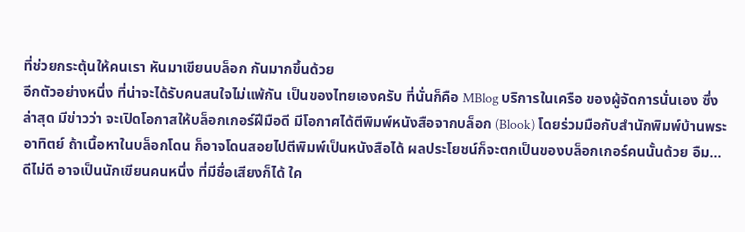ที่ช่วยกระตุ้นให้คนเรา หันมาเขียนบล็อก กันมากขึ้นด้วย
อีกตัวอย่างหนึ่ง ที่น่าจะได้รับคนสนใจไม่แพ้กัน เป็นของไทยเองครับ ที่นั่นก็คือ MBlog บริการในเครือ ของผู้จัดการนั่นเอง ซึ่งล่าสุด มีข่าวว่า จะเปิดโอกาสให้บล็อกเกอร์ฝีมือดี มีโอกาศได้ตีพิมพ์หนังสือจากบล็อก (Blook) โดยร่วมมือกับสำนักพิมพ์บ้านพระอาทิตย์ ถ้าเนื้อหาในบล็อกโดน ก็อาจโดนสอยไปตีพิมพ์เป็นหนังสือได้ ผลประโยชน์ก็จะตกเป็นของบล็อกเกอร์คนนั้นด้วย อืม… ดีไม่ดี อาจเป็นนักเขียนคนหนึ่ง ที่มีชื่อเสียงก็ได้ ใค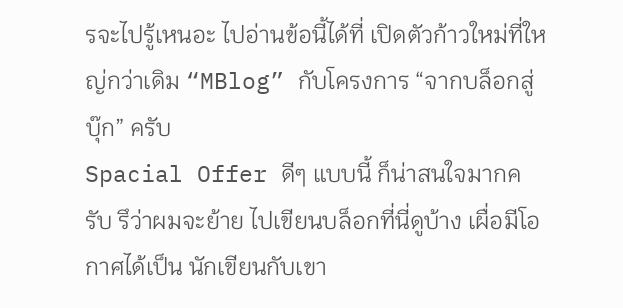รจะไปรู้เหนอะ ไปอ่านข้อนี้ได้ที่ เปิดตัวก้าวใหม่ที่ใหญ่กว่าเดิม “MBlog” กับโครงการ “จากบล็อกสู่บุ๊ก” ครับ
Spacial Offer ดีๆ แบบนี้ ก็น่าสนใจมากครับ รึว่าผมจะย้าย ไปเขียนบล็อกที่นี่ดูบ้าง เผื่อมีโอกาศได้เป็น นักเขียนกับเขา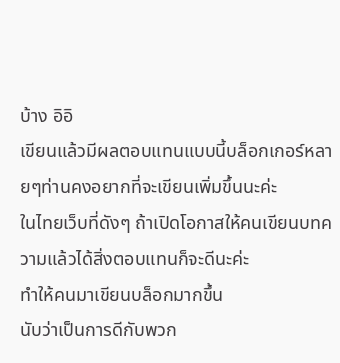บ้าง อิอิ
เขียนแล้วมีผลตอบแทนแบบนี้บล็อกเกอร์หลายๆท่านคงอยากที่จะเขียนเพิ่มขึ้นนะค่ะ
ในไทยเว็บที่ดังๆ ถ้าเปิดโอกาสให้คนเขียนบทความแล้วได้สิ่งตอบแทนก็จะดีนะค่ะ
ทำให้คนมาเขียนบล็อกมากขึ้น
นับว่าเป็นการดีกับพวก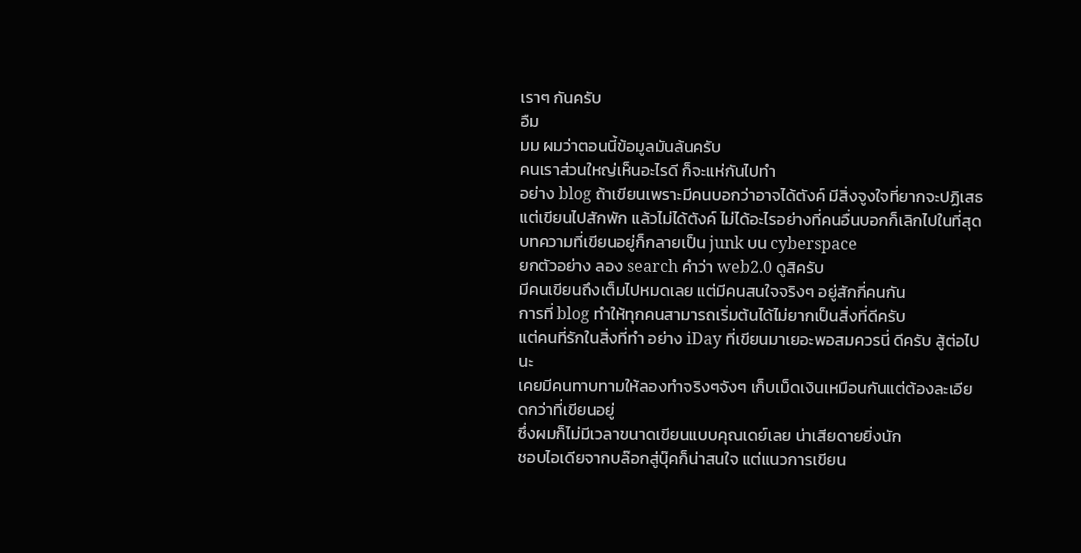เราๆ กันครับ
อืม
มม ผมว่าตอนนี้ข้อมูลมันล้นครับ
คนเราส่วนใหญ่เห็นอะไรดี ก็จะแห่กันไปทำ
อย่าง blog ถ้าเขียนเพราะมีคนบอกว่าอาจได้ตังค์ มีสิ่งจูงใจที่ยากจะปฏิเสธ
แต่เขียนไปสักพัก แล้วไม่ได้ตังค์ ไม่ได้อะไรอย่างที่คนอื่นบอกก็เลิกไปในที่สุด
บทความที่เขียนอยู่ก็กลายเป็น junk บน cyberspace
ยกตัวอย่าง ลอง search คำว่า web2.0 ดูสิครับ
มีคนเขียนถึงเต็มไปหมดเลย แต่มีคนสนใจจริงๆ อยู่สักกี่คนกัน
การที่ blog ทำให้ทุกคนสามารถเริ่มต้นได้ไม่ยากเป็นสิ่งที่ดีครับ
แต่คนที่รักในสิ่งที่ทำ อย่าง iDay ที่เขียนมาเยอะพอสมควรนี่ ดีครับ สู้ต่อไปนะ
เคยมีคนทาบทามให้ลองทำจริงๆจังๆ เก็บเม็ดเงินเหมือนกันแต่ต้องละเอียดกว่าที่เขียนอยู่
ซึ่งผมก็ไม่มีเวลาขนาดเขียนแบบคุณเดย์เลย น่าเสียดายยิ่งนัก
ชอบไอเดียจากบล๊อกสู่บุ๊คก็น่าสนใจ แต่แนวการเขียน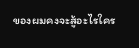ของผมคงจะสู้อะไรใคร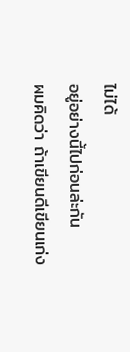ไม่ได้
อยู่อย่างนี้ไปก่อนล่ะกัน
ผมคิดว่า ถ้าเขียนดีเขียนเก่ง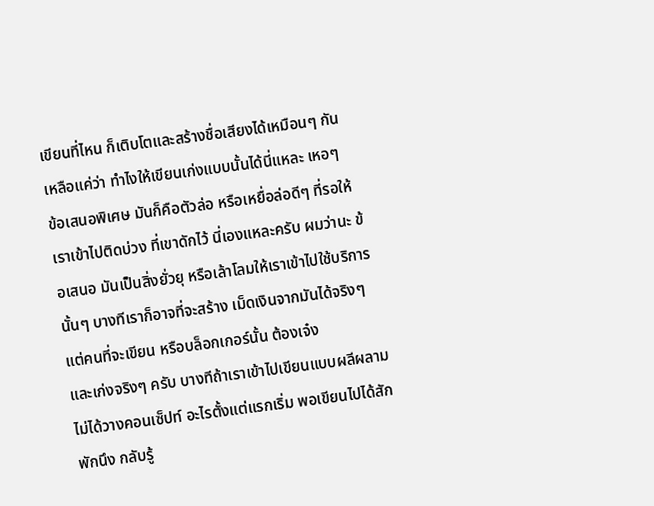เขียนที่ไหน ก็เติบโตและสร้างชื่อเสียงได้เหมือนๆ กัน
เหลือแค่ว่า ทำไงให้เขียนเก่งแบบนั้นได้นี่แหละ เหอๆ
ข้อเสนอพิเศษ มันก็คือตัวล่อ หรือเหยื่อล่อดีๆ ที่รอให้เราเข้าไปติดบ่วง ที่เขาดักไว้ นี่เองแหละครับ ผมว่านะ ข้อเสนอ มันเป็นสิ่งยั่วยุ หรือเล้าโลมให้เราเข้าไปใช้บริการนั้นๆ บางทีเราก็อาจที่จะสร้าง เม็ดเงินจากมันได้จริงๆ แต่คนที่จะเขียน หรือบล็อกเกอร์นั้น ต้องเจ๋ง
และเก่งจริงๆ ครับ บางทีถ้าเราเข้าไปเขียนแบบผลีผลาม ไม่ได้วางคอนเซ็ปท์ อะไรตั้งแต่แรกเริ่ม พอเขียนไปได้สักพักนึง กลับรู้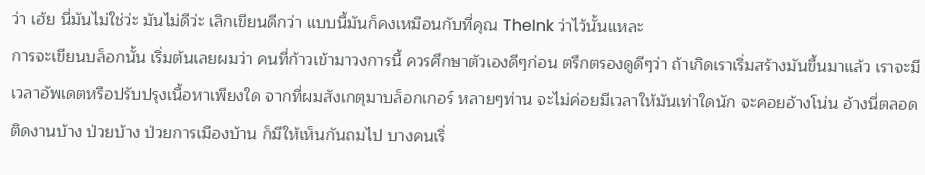ว่า เฮ้ย นี่มันไม่ใช่ว่ะ มันไม่ดีว่ะ เลิกเขียนดีกว่า แบบนี้มันก็คงเหมือนกับที่คุณ TheInk ว่าไว้นั้นแหละ
การจะเขียนบล็อกนั้น เริ่มต้นเลยผมว่า คนที่ก้าวเข้ามาวงการนี้ ควรศึกษาตัวเองดีๆก่อน ตรึกตรองดูดีๆว่า ถ้าเกิดเราเริ่มสร้างมันขึ้นมาแล้ว เราจะมีเวลาอัพเดตหรือปรับปรุงเนื้อหาเพียงใด จากที่ผมสังเกตุมาบล็อกเกอร์ หลายๆท่าน จะไม่ค่อยมีเวลาให้มันเท่าใดนัก จะคอยอ้างโน่น อ้างนี่ตลอด ติดงานบ้าง ป่วยบ้าง ป่วยการเมืองบ้าน ก็มีให้เห็นกันถมไป บางคนเริ่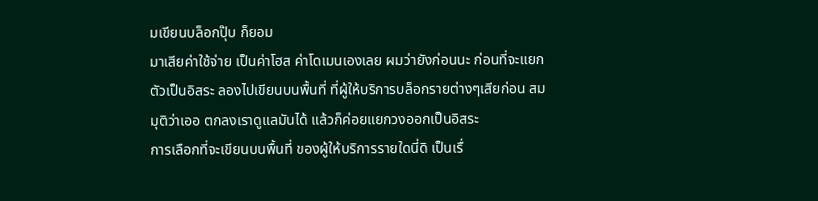มเขียนบล็อกปุ๊บ ก็ยอม
มาเสียค่าใช้จ่าย เป็นค่าโฮส ค่าโดเมนเองเลย ผมว่ายังก่อนนะ ก่อนที่จะแยกตัวเป็นอิสระ ลองไปเขียนบนพื้นที่ ที่ผู้ให้บริการบล็อกรายต่างๆเสียก่อน สมมุติว่าเออ ตกลงเราดูแลมันได้ แล้วก็ค่อยแยกวงออกเป็นอิสระ
การเลือกที่จะเขียนบนพื้นที่ ของผู้ให้บริการรายใดนี่ดิ เป็นเรื่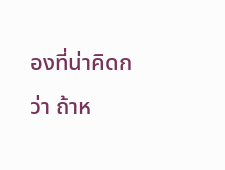องที่น่าคิดกว่า ถ้าห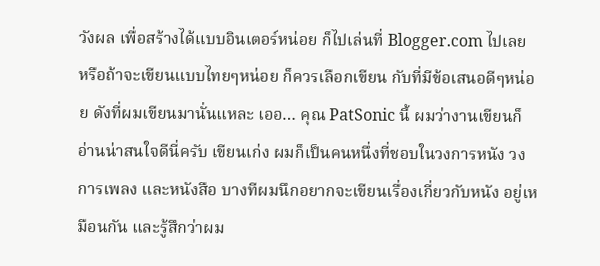วังผล เพื่อสร้างได้แบบอินเตอร์หน่อย ก็ไปเล่นที่ Blogger.com ไปเลย หรือถ้าจะเขียนแบบไทยๆหน่อย ก็ควรเลือกเขียน กับที่มีข้อเสนอดีๆหน่อย ดังที่ผมเขียนมานั่นแหละ เออ… คุณ PatSonic นี้ ผมว่างานเขียนก็อ่านน่าสนใจดีนี่ครับ เขียนเก่ง ผมก็เป็นคนหนึ่งที่ชอบในวงการหนัง วงการเพลง และหนังสือ บางทีผมนึกอยากจะเขียนเรื่องเกี่ยวกับหนัง อยู่เหมือนกัน และรู้สึกว่าผม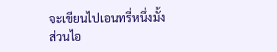จะเขียนไปเอนทรี่หนึ่งมั้ง
ส่วนไอ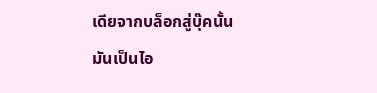เดียจากบล็อกสู่บุ๊คนั้น มันเป็นไอ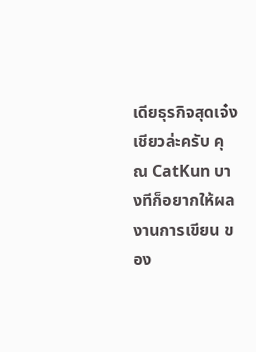เดียธุรกิจสุดเจ๋ง
เชียวล่ะครับ คุณ CatKun บางทีก็อยากให้ผลงานการเขียน ของ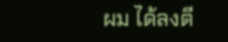ผม ได้ลงตี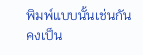พิมพ์แบบนั้นเช่นกัน คงเป็น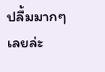ปลื้มมากๆเลยล่ะ